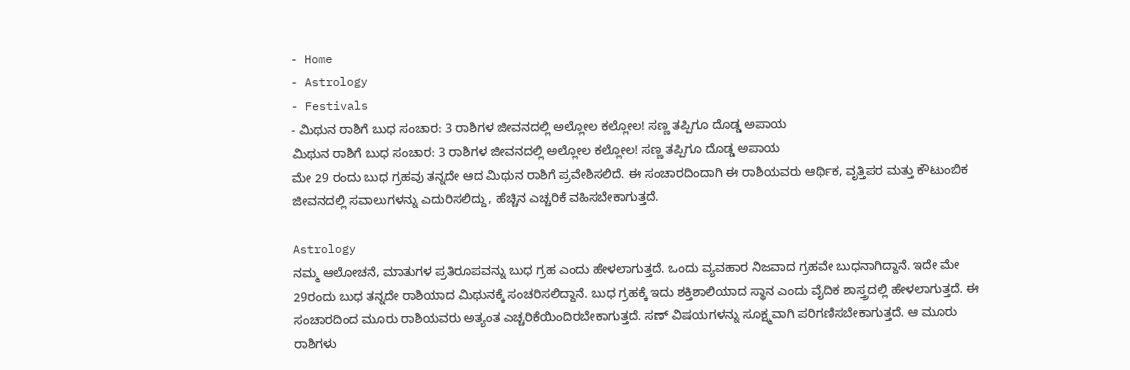- Home
- Astrology
- Festivals
- ಮಿಥುನ ರಾಶಿಗೆ ಬುಧ ಸಂಚಾರ: 3 ರಾಶಿಗಳ ಜೀವನದಲ್ಲಿ ಅಲ್ಲೋಲ ಕಲ್ಲೋಲ! ಸಣ್ಣ ತಪ್ಪಿಗೂ ದೊಡ್ಡ ಅಪಾಯ
ಮಿಥುನ ರಾಶಿಗೆ ಬುಧ ಸಂಚಾರ: 3 ರಾಶಿಗಳ ಜೀವನದಲ್ಲಿ ಅಲ್ಲೋಲ ಕಲ್ಲೋಲ! ಸಣ್ಣ ತಪ್ಪಿಗೂ ದೊಡ್ಡ ಅಪಾಯ
ಮೇ 29 ರಂದು ಬುಧ ಗ್ರಹವು ತನ್ನದೇ ಆದ ಮಿಥುನ ರಾಶಿಗೆ ಪ್ರವೇಶಿಸಲಿದೆ. ಈ ಸಂಚಾರದಿಂದಾಗಿ ಈ ರಾಶಿಯವರು ಆರ್ಥಿಕ, ವೃತ್ತಿಪರ ಮತ್ತು ಕೌಟುಂಬಿಕ ಜೀವನದಲ್ಲಿ ಸವಾಲುಗಳನ್ನು ಎದುರಿಸಲಿದ್ದು, ಹೆಚ್ಚಿನ ಎಚ್ಚರಿಕೆ ವಹಿಸಬೇಕಾಗುತ್ತದೆ.

Astrology
ನಮ್ಮ ಆಲೋಚನೆ, ಮಾತುಗಳ ಪ್ರತಿರೂಪವನ್ನು ಬುಧ ಗ್ರಹ ಎಂದು ಹೇಳಲಾಗುತ್ತದೆ. ಒಂದು ವ್ಯವಹಾರ ನಿಜವಾದ ಗ್ರಹವೇ ಬುಧನಾಗಿದ್ದಾನೆ. ಇದೇ ಮೇ 29ರಂದು ಬುಧ ತನ್ನದೇ ರಾಶಿಯಾದ ಮಿಥುನಕ್ಕೆ ಸಂಚರಿಸಲಿದ್ದಾನೆ. ಬುಧ ಗ್ರಹಕ್ಕೆ ಇದು ಶಕ್ತಿಶಾಲಿಯಾದ ಸ್ಥಾನ ಎಂದು ವೈದಿಕ ಶಾಸ್ತ್ರದಲ್ಲಿ ಹೇಳಲಾಗುತ್ತದೆ. ಈ ಸಂಚಾರದಿಂದ ಮೂರು ರಾಶಿಯವರು ಅತ್ಯಂತ ಎಚ್ಚರಿಕೆಯಿಂದಿರಬೇಕಾಗುತ್ತದೆ. ಸಣ್ ವಿಷಯಗಳನ್ನು ಸೂಕ್ಷ್ಮವಾಗಿ ಪರಿಗಣಿಸಬೇಕಾಗುತ್ತದೆ. ಆ ಮೂರು ರಾಶಿಗಳು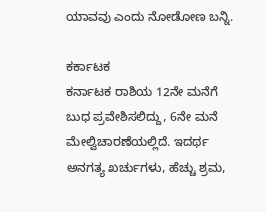ಯಾವವು ಎಂದು ನೋಡೋಣ ಬನ್ನಿ.

ಕರ್ಕಾಟಕ
ಕರ್ನಾಟಕ ರಾಶಿಯ 12ನೇ ಮನೆಗೆ ಬುಧ ಪ್ರವೇಶಿಸಲಿದ್ದು, 6ನೇ ಮನೆ ಮೇಲ್ವಿಚಾರಣೆಯಲ್ಲಿದೆ. ಇದರ್ಥ ಅನಗತ್ಯ ಖರ್ಚುಗಳು, ಹೆಚ್ಚು ಶ್ರಮ,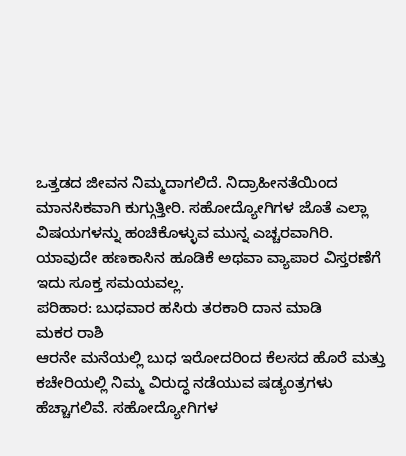ಒತ್ತಡದ ಜೀವನ ನಿಮ್ಮದಾಗಲಿದೆ. ನಿದ್ರಾಹೀನತೆಯಿಂದ ಮಾನಸಿಕವಾಗಿ ಕುಗ್ಗುತ್ತೀರಿ. ಸಹೋದ್ಯೋಗಿಗಳ ಜೊತೆ ಎಲ್ಲಾ ವಿಷಯಗಳನ್ನು ಹಂಚಿಕೊಳ್ಳುವ ಮುನ್ನ ಎಚ್ಚರವಾಗಿರಿ. ಯಾವುದೇ ಹಣಕಾಸಿನ ಹೂಡಿಕೆ ಅಥವಾ ವ್ಯಾಪಾರ ವಿಸ್ತರಣೆಗೆ ಇದು ಸೂಕ್ತ ಸಮಯವಲ್ಲ.
ಪರಿಹಾರ: ಬುಧವಾರ ಹಸಿರು ತರಕಾರಿ ದಾನ ಮಾಡಿ
ಮಕರ ರಾಶಿ
ಆರನೇ ಮನೆಯಲ್ಲಿ ಬುಧ ಇರೋದರಿಂದ ಕೆಲಸದ ಹೊರೆ ಮತ್ತು ಕಚೇರಿಯಲ್ಲಿ ನಿಮ್ಮ ವಿರುದ್ಧ ನಡೆಯುವ ಷಡ್ಯಂತ್ರಗಳು ಹೆಚ್ಚಾಗಲಿವೆ. ಸಹೋದ್ಯೋಗಿಗಳ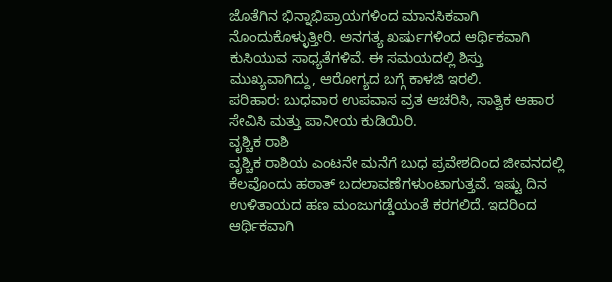ಜೊತೆಗಿನ ಭಿನ್ನಾಭಿಪ್ರಾಯಗಳಿಂದ ಮಾನಸಿಕವಾಗಿ ನೊಂದುಕೊಳ್ಳುತ್ತೀರಿ. ಅನಗತ್ಯ ಖರ್ಷುಗಳಿಂದ ಆರ್ಥಿಕವಾಗಿ ಕುಸಿಯುವ ಸಾಧ್ಯತೆಗಳಿವೆ. ಈ ಸಮಯದಲ್ಲಿ ಶಿಸ್ತು ಮುಖ್ಯವಾಗಿದ್ದು, ಆರೋಗ್ಯದ ಬಗ್ಗೆ ಕಾಳಜಿ ಇರಲಿ.
ಪರಿಹಾರ: ಬುಧವಾರ ಉಪವಾಸ ವ್ರತ ಆಚರಿಸಿ, ಸಾತ್ವಿಕ ಆಹಾರ ಸೇವಿಸಿ ಮತ್ತು ಪಾನೀಯ ಕುಡಿಯಿರಿ.
ವೃಶ್ಚಿಕ ರಾಶಿ
ವೃಶ್ಚಿಕ ರಾಶಿಯ ಎಂಟನೇ ಮನೆಗೆ ಬುಧ ಪ್ರವೇಶದಿಂದ ಜೀವನದಲ್ಲಿ ಕೆಲವೊಂದು ಹಠಾತ್ ಬದಲಾವಣೆಗಳುಂಟಾಗುತ್ತವೆ. ಇಷ್ಟು ದಿನ ಉಳಿತಾಯದ ಹಣ ಮಂಜುಗಡ್ಡೆಯಂತೆ ಕರಗಲಿದೆ. ಇದರಿಂದ ಆರ್ಥಿಕವಾಗಿ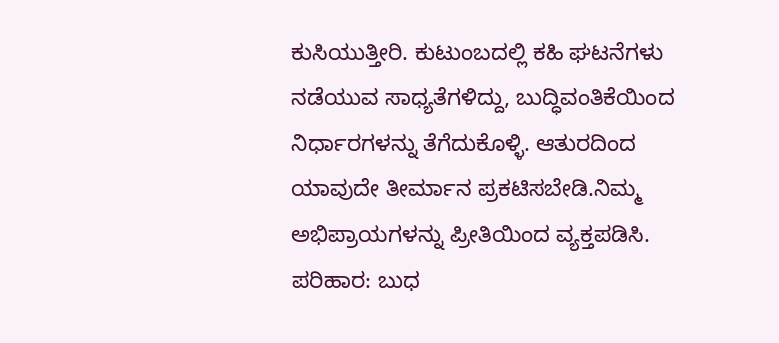ಕುಸಿಯುತ್ತೀರಿ. ಕುಟುಂಬದಲ್ಲಿ ಕಹಿ ಘಟನೆಗಳು ನಡೆಯುವ ಸಾಧ್ಯತೆಗಳಿದ್ದು, ಬುದ್ಧಿವಂತಿಕೆಯಿಂದ ನಿರ್ಧಾರಗಳನ್ನು ತೆಗೆದುಕೊಳ್ಳಿ. ಆತುರದಿಂದ ಯಾವುದೇ ತೀರ್ಮಾನ ಪ್ರಕಟಿಸಬೇಡಿ.ನಿಮ್ಮ ಅಭಿಪ್ರಾಯಗಳನ್ನು ಪ್ರೀತಿಯಿಂದ ವ್ಯಕ್ತಪಡಿಸಿ.
ಪರಿಹಾರ: ಬುಧ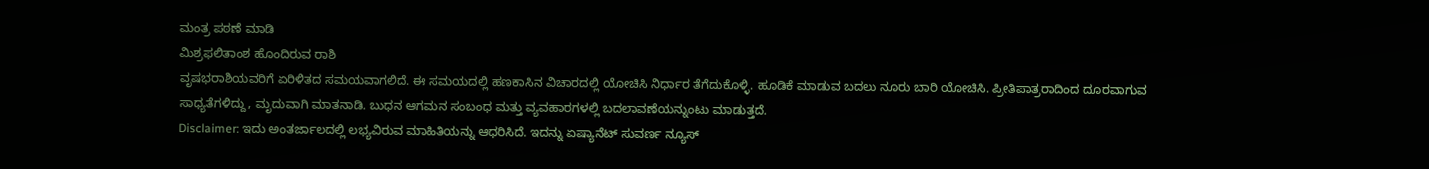ಮಂತ್ರ ಪಠಣೆ ಮಾಡಿ
ಮಿಶ್ರಫಲಿತಾಂಶ ಹೊಂದಿರುವ ರಾಶಿ
ವೃಷಭರಾಶಿಯವರಿಗೆ ಏರಿಳಿತದ ಸಮಯವಾಗಲಿದೆ. ಈ ಸಮಯದಲ್ಲಿ ಹಣಕಾಸಿನ ವಿಚಾರದಲ್ಲಿ ಯೋಚಿಸಿ ನಿರ್ಧಾರ ತೆಗೆದುಕೊಳ್ಳಿ. ಹೂಡಿಕೆ ಮಾಡುವ ಬದಲು ನೂರು ಬಾರಿ ಯೋಚಿಸಿ. ಪ್ರೀತಿಪಾತ್ರರಾದಿಂದ ದೂರವಾಗುವ ಸಾಧ್ಯತೆಗಳಿದ್ದು, ಮೃದುವಾಗಿ ಮಾತನಾಡಿ. ಬುಧನ ಆಗಮನ ಸಂಬಂಧ ಮತ್ತು ವ್ಯವಹಾರಗಳಲ್ಲಿ ಬದಲಾವಣೆಯನ್ನುಂಟು ಮಾಡುತ್ತದೆ.
Disclaimer: ಇದು ಅಂತರ್ಜಾಲದಲ್ಲಿ ಲಭ್ಯವಿರುವ ಮಾಹಿತಿಯನ್ನು ಆಧರಿಸಿದೆ. ಇದನ್ನು ಏಷ್ಯಾನೆಟ್ ಸುವರ್ಣ ನ್ಯೂಸ್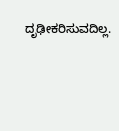ದೃಢೀಕರಿಸುವದಿಲ್ಲ.